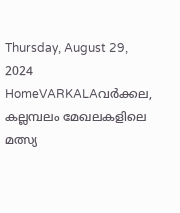Thursday, August 29, 2024
HomeVARKALAവർക്കല, കല്ലമ്പലം മേഖലകളിലെ മത്സ്യ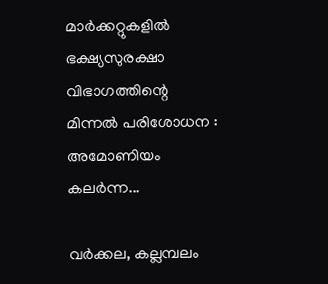മാർക്കറ്റുകളിൽ ഭക്ഷ്യസുരക്ഷാ വിഭാഗത്തിന്റെ മിന്നൽ പരിശോധന : അമോണിയം കലർന്ന...

വർക്കല, കല്ലമ്പലം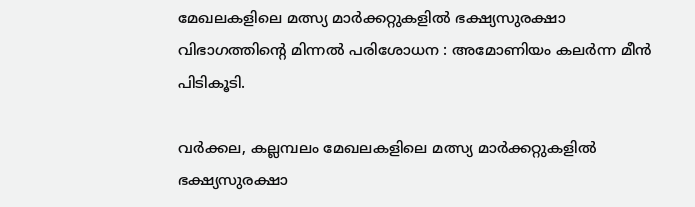മേഖലകളിലെ മത്സ്യ മാർക്കറ്റുകളിൽ ഭക്ഷ്യസുരക്ഷാ വിഭാഗത്തിന്റെ മിന്നൽ പരിശോധന : അമോണിയം കലർന്ന മീൻ പിടികൂടി.

വർക്കല, കല്ലമ്പലം മേഖലകളിലെ മത്സ്യ മാർക്കറ്റുകളിൽ ഭക്ഷ്യസുരക്ഷാ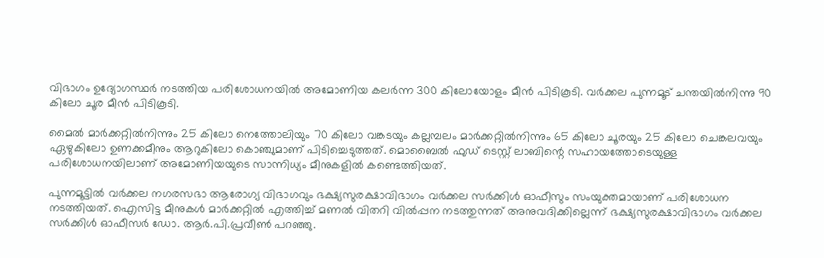വിഭാഗം ഉദ്യോഗസ്ഥർ നടത്തിയ പരിശോധനയിൽ അമോണിയ കലർന്ന 300 കിലോയോളം മീൻ പിടികൂടി. വർക്കല പുന്നമൂട് ചന്തയിൽനിന്നു 90 കിലോ ചൂര മീൻ പിടികൂടി.

മൈൽ മാർക്കറ്റിൽനിന്നും 25 കിലോ നെത്തോലിയും 70 കിലോ വങ്കടയും കല്ലമ്പലം മാർക്കറ്റിൽനിന്നും 65 കിലോ ചൂരയും 25 കിലോ ചെങ്കലവയും ഏഴുകിലോ ഉണക്കമീനും ആറുകിലോ കൊഞ്ചുമാണ് പിടിച്ചെടുത്തത്. മൊബൈൽ ഫുഡ് ടെസ്റ്റ് ലാബിന്റെ സഹായത്തോടെയുള്ള പരിശോധനയിലാണ് അമോണിയയുടെ സാന്നിധ്യം മീനുകളിൽ കണ്ടെത്തിയത്.

പുന്നമൂട്ടിൽ വർക്കല നഗരസഭാ ആരോഗ്യ വിഭാഗവും ഭക്ഷ്യസുരക്ഷാവിഭാഗം വർക്കല സർക്കിൾ ഓഫീസും സംയുക്തമായാണ് പരിശോധന നടത്തിയത്. ഐസിട്ട മീനുകൾ മാർക്കറ്റിൽ എത്തിച്ച്‌ മണൽ വിതറി വിൽപ്പന നടത്തുന്നത് അനുവദിക്കില്ലെന്ന് ഭക്ഷ്യസുരക്ഷാവിഭാഗം വർക്കല സർക്കിൾ ഓഫീസർ ഡോ. ആർ.പി.പ്രവീൺ പറഞ്ഞു.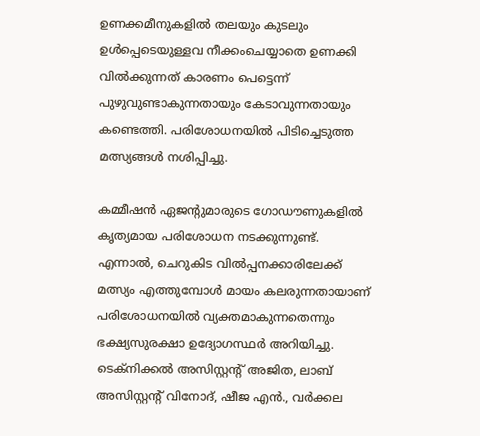ഉണക്കമീനുകളിൽ തലയും കുടലും ഉൾപ്പെടെയുള്ളവ നീക്കംചെയ്യാതെ ഉണക്കി വിൽക്കുന്നത് കാരണം പെട്ടെന്ന് പുഴുവുണ്ടാകുന്നതായും കേടാവുന്നതായും കണ്ടെത്തി. പരിശോധനയിൽ പിടിച്ചെടുത്ത മത്സ്യങ്ങൾ നശിപ്പിച്ചു.

കമ്മീഷൻ ഏജന്റുമാരുടെ ഗോഡൗണുകളിൽ കൃത്യമായ പരിശോധന നടക്കുന്നുണ്ട്. എന്നാൽ, ചെറുകിട വിൽപ്പനക്കാരിലേക്ക് മത്സ്യം എത്തുമ്പോൾ മായം കലരുന്നതായാണ് പരിശോധനയിൽ വ്യക്തമാകുന്നതെന്നും ഭക്ഷ്യസുരക്ഷാ ഉദ്യോഗസ്ഥർ അറിയിച്ചു. ടെക്നിക്കൽ അസിസ്റ്റന്റ് അജിത, ലാബ് അസിസ്റ്റന്റ് വിനോദ്, ഷീജ എൻ., വർക്കല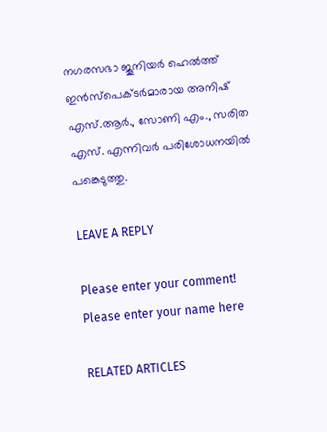നഗരസഭാ ജൂനിയർ ഹെൽത്ത് ഇൻസ്പെക്ടർമാരായ അനിഷ് എസ്.ആർ., സോണി എം., സരിത എസ്. എന്നിവർ പരിശോധനയിൽ പങ്കെടുത്തു.

LEAVE A REPLY

Please enter your comment!
Please enter your name here

RELATED ARTICLES